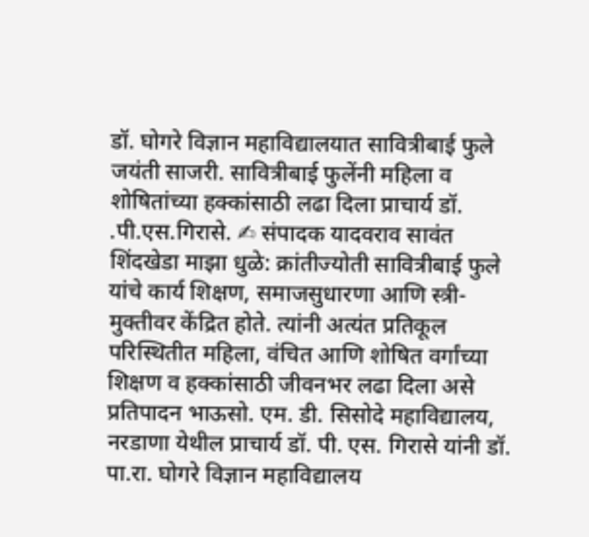डॉ. घोगरे विज्ञान महाविद्यालयात सावित्रीबाई फुले जयंती साजरी. सावित्रीबाई फुलेंनी महिला व शोषितांच्या हक्कांसाठी लढा दिला प्राचार्य डॉ. .पी.एस.गिरासे. ✍ संपादक यादवराव सावंत शिंदखेडा माझा धुळे: क्रांतीज्योती सावित्रीबाई फुले यांचे कार्य शिक्षण, समाजसुधारणा आणि स्त्री-मुक्तीवर केंद्रित होते. त्यांनी अत्यंत प्रतिकूल परिस्थितीत महिला, वंचित आणि शोषित वर्गांच्या शिक्षण व हक्कांसाठी जीवनभर लढा दिला असे प्रतिपादन भाऊसो. एम. डी. सिसोदे महाविद्यालय, नरडाणा येथील प्राचार्य डॉ. पी. एस. गिरासे यांनी डॉ. पा.रा. घोगरे विज्ञान महाविद्यालय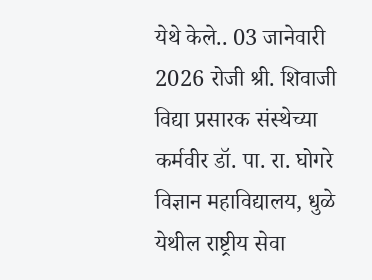येथे केले.. 03 जानेवारी 2026 रोजी श्री. शिवाजी विद्या प्रसारक संस्थेच्या कर्मवीर डॉ. पा. रा. घोगरे विज्ञान महाविद्यालय, धुळे येथील राष्ट्रीय सेवा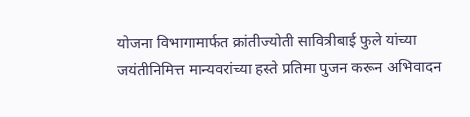योजना विभागामार्फत क्रांतीज्योती सावित्रीबाई फुले यांच्या जयंतीनिमित्त मान्यवरांच्या हस्ते प्रतिमा पुजन करून अभिवादन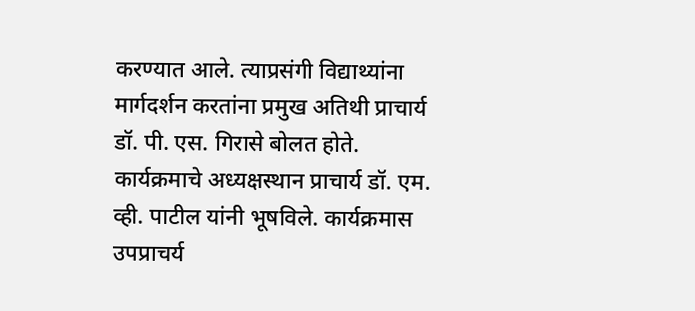करण्यात आले. त्याप्रसंगी विद्याथ्यांना मार्गदर्शन करतांना प्रमुख अतिथी प्राचार्य डॉ. पी. एस. गिरासे बोलत होते. कार्यक्रमाचे अध्यक्षस्थान प्राचार्य डॉ. एम. व्ही. पाटील यांनी भूषविले. कार्यक्रमास उपप्राचर्य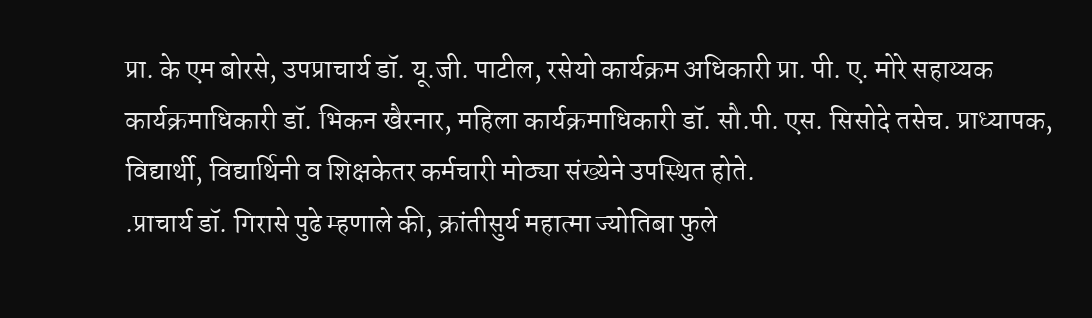प्रा. के एम बोरसे, उपप्राचार्य डॉ. यू.जी. पाटील, रसेयो कार्यक्रम अधिकारी प्रा. पी. ए. मोरे सहाय्यक कार्यक्रमाधिकारी डॉ. भिकन खैरनार, महिला कार्यक्रमाधिकारी डॉ. सौ.पी. एस. सिसोदे तसेच. प्राध्यापक, विद्यार्थी, विद्यार्थिनी व शिक्षकेतर कर्मचारी मोठ्या संख्येने उपस्थित होते.
.प्राचार्य डॉ. गिरासे पुढे म्हणाले की, क्रांतीसुर्य महात्मा ज्योतिबा फुले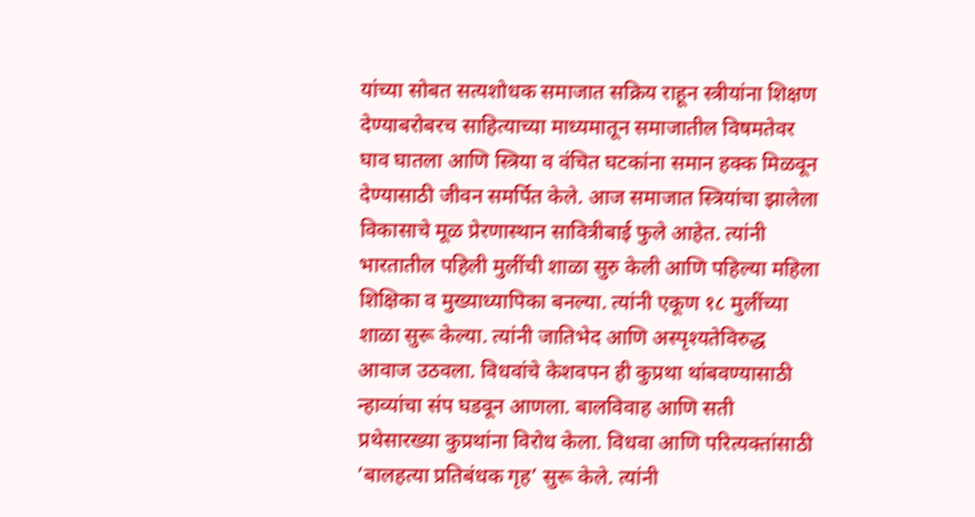यांच्या सोबत सत्यशोधक समाजात सक्रिय राहून स्त्रीयांना शिक्षण देण्याबरोबरच साहित्याच्या माध्यमातून समाजातील विषमतेवर घाव घातला आणि स्त्रिया व वंचित घटकांना समान हक्क मिळवून देण्यासाठी जीवन समर्पित केले. आज समाजात स्त्रियांचा झालेला विकासाचे मूळ प्रेरणास्थान सावित्रीबाई फुले आहेत. त्यांनी भारतातील पहिली मुलींची शाळा सुरु केली आणि पहिल्या महिला शिक्षिका व मुख्याध्यापिका बनल्या. त्यांनी एकूण १८ मुलींच्या शाळा सुरू केल्या. त्यांनी जातिभेद आणि अस्पृश्यतेविरुद्ध आवाज उठवला. विधवांचे केशवपन ही कुप्रथा थांबवण्यासाठी न्हाव्यांचा संप घडवून आणला. बालविवाह आणि सती प्रथेसारख्या कुप्रथांना विरोध केला. विधवा आणि परित्यक्तांसाठी ‘बालहत्या प्रतिबंधक गृह’ सुरू केले. त्यांनी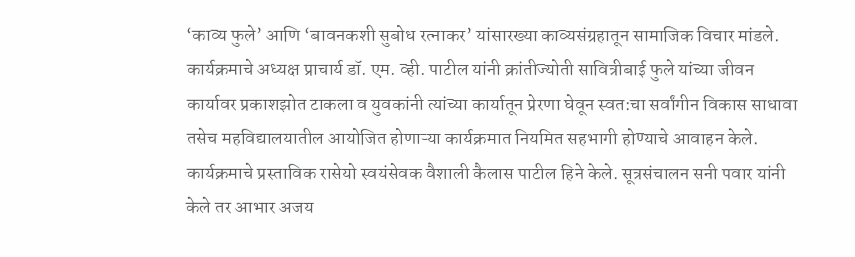‘काव्य फुले’ आणि ‘बावनकशी सुबोध रत्नाकर’ यांसारख्या काव्यसंग्रहातून सामाजिक विचार मांडले.
कार्यक्रमाचे अध्यक्ष प्राचार्य डॉ. एम. व्ही. पाटील यांनी क्रांतीज्योती सावित्रीबाई फुले यांच्या जीवन कार्यावर प्रकाशझोत टाकला व युवकांनी त्यांच्या कार्यातून प्रेरणा घेवून स्वत:चा सर्वांगीन विकास साधावा तसेच महविद्यालयातील आयोजित होणाऱ्या कार्यक्रमात नियमित सहभागी होण्याचे आवाहन केले. कार्यक्रमाचे प्रस्ताविक रासेयो स्वयंसेवक वैशाली कैलास पाटील हिने केले. सूत्रसंचालन सनी पवार यांनी केले तर आभार अजय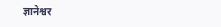ज्ञानेश्वर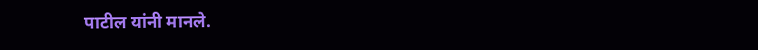पाटील यांनी मानले.